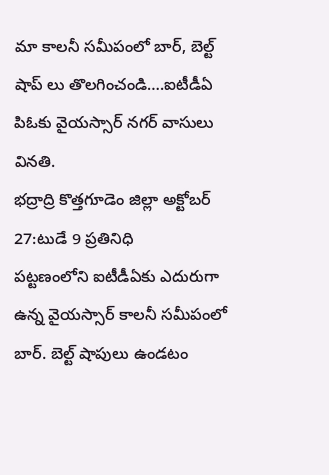మా కాలనీ సమీపంలో బార్, బెల్ట్ షాప్ లు తొలగించండి….ఐటీడీఏ పిఓకు వైయస్సార్ నగర్ వాసులు వినతి.
భద్రాద్రి కొత్తగూడెం జిల్లా అక్టోబర్ 27:టుడే 9 ప్రతినిధి
పట్టణంలోని ఐటీడీఏకు ఎదురుగా ఉన్న వైయస్సార్ కాలనీ సమీపంలో బార్. బెల్ట్ షాపులు ఉండటం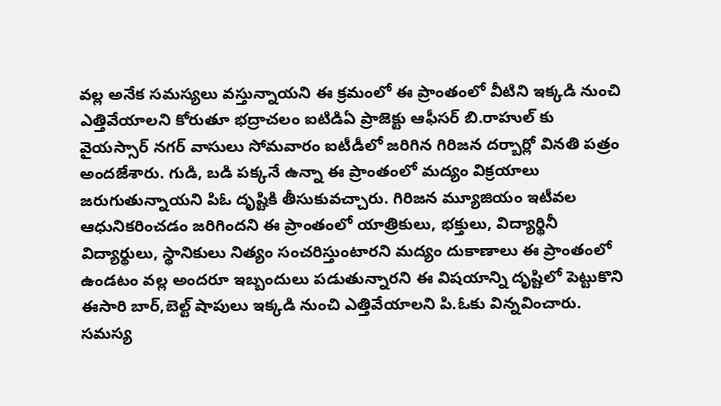వల్ల అనేక సమస్యలు వస్తున్నాయని ఈ క్రమంలో ఈ ప్రాంతంలో వీటిని ఇక్కడి నుంచి ఎత్తివేయాలని కోరుతూ భద్రాచలం ఐటిడిఏ ప్రాజెక్టు ఆఫీసర్ బి.రాహుల్ కు వైయస్సార్ నగర్ వాసులు సోమవారం ఐటీడీలో జరిగిన గిరిజన దర్బార్లో వినతి పత్రం అందజేశారు. గుడి, బడి పక్కనే ఉన్నా ఈ ప్రాంతంలో మద్యం విక్రయాలు జరుగుతున్నాయని పిఓ దృష్టికి తీసుకువచ్చారు. గిరిజన మ్యూజియం ఇటీవల ఆధునికరించడం జరిగిందని ఈ ప్రాంతంలో యాత్రికులు, భక్తులు, విద్యార్థినీ విద్యార్థులు, స్థానికులు నిత్యం సంచరిస్తుంటారని మద్యం దుకాణాలు ఈ ప్రాంతంలో ఉండటం వల్ల అందరూ ఇబ్బందులు పడుతున్నారని ఈ విషయాన్ని దృష్టిలో పెట్టుకొని ఈసారి బార్,బెల్ట్ షాపులు ఇక్కడి నుంచి ఎత్తివేయాలని పి.ఓకు విన్నవించారు. సమస్య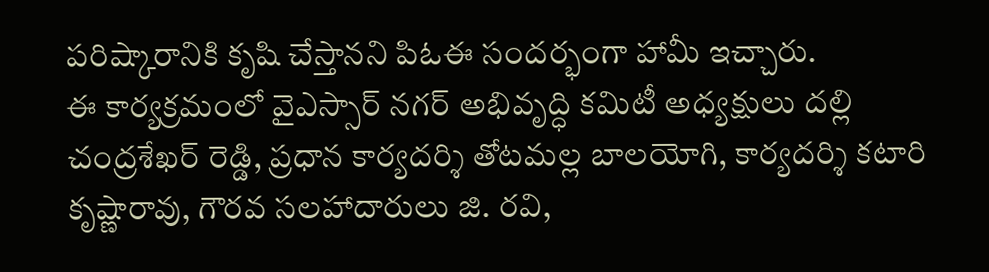పరిష్కారానికి కృషి చేస్తానని పిఓఈ సందర్భంగా హామీ ఇచ్చారు.
ఈ కార్యక్రమంలో వైఎస్సార్ నగర్ అభివృద్ధి కమిటీ అధ్యక్షులు దల్లి చంద్రశేఖర్ రెడ్డి, ప్రధాన కార్యదర్శి తోటమల్ల బాలయోగి, కార్యదర్శి కటారి కృష్ణారావు, గౌరవ సలహాదారులు జి. రవి,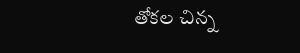తోకల చిన్న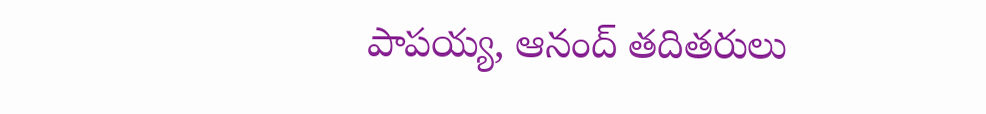పాపయ్య, ఆనంద్ తదితరులు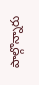పాల్గొన్నారు